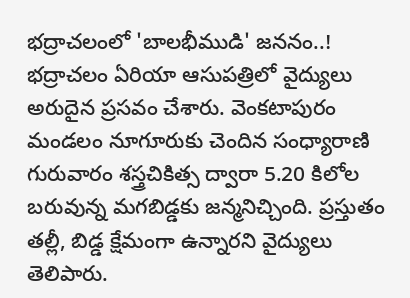భద్రాచలంలో 'బాలభీముడి' జననం..!
భద్రాచలం ఏరియా ఆసుపత్రిలో వైద్యులు అరుదైన ప్రసవం చేశారు. వెంకటాపురం మండలం నూగూరుకు చెందిన సంధ్యారాణి గురువారం శస్త్రచికిత్స ద్వారా 5.20 కిలోల బరువున్న మగబిడ్డకు జన్మనిచ్చింది. ప్రస్తుతం తల్లీ, బిడ్డ క్షేమంగా ఉన్నారని వైద్యులు తెలిపారు.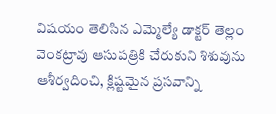విషయం తెలిసిన ఎమ్మెల్యే డాక్టర్ తెల్లం వెంకట్రావు ఆసుపత్రికి చేరుకుని శిశువును ఆశీర్వదించి, క్లిష్టమైన ప్రసవాన్ని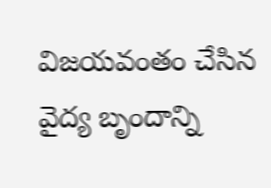విజయవంతం చేసిన వైద్య బృందాన్ని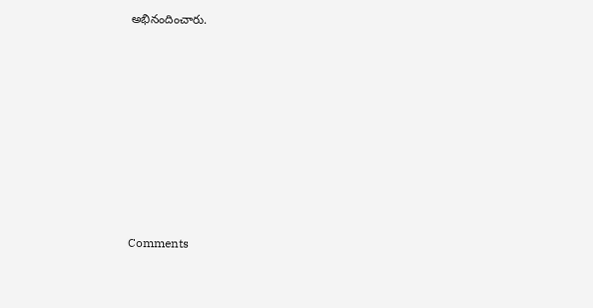అభినందించారు.










Comments